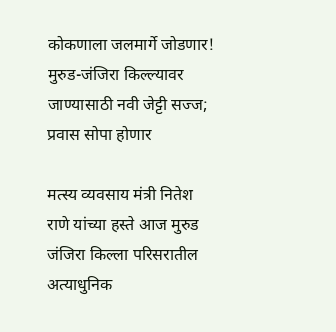कोकणाला जलमार्गे जोडणार! मुरुड-जंजिरा किल्ल्यावर जाण्यासाठी नवी जेट्टी सज्ज; प्रवास सोपा होणार

मत्स्य व्यवसाय मंत्री नितेश राणे यांच्या हस्ते आज मुरुड जंजिरा किल्ला परिसरातील अत्याधुनिक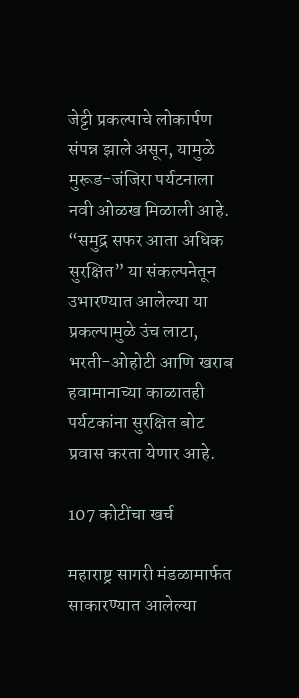जेट्टी प्रकल्पाचे लोकार्पण संपन्न झाले असून, यामुळे मुरूड-जंजिरा पर्यटनाला नवी ओळख मिळाली आहे. “समुद्र सफर आता अधिक सुरक्षित” या संकल्पनेतून उभारण्यात आलेल्या या प्रकल्पामुळे उंच लाटा, भरती-ओहोटी आणि खराब हवामानाच्या काळातही पर्यटकांना सुरक्षित बोट प्रवास करता येणार आहे.

107 कोटींचा खर्च

महाराष्ट्र सागरी मंडळामार्फत साकारण्यात आलेल्या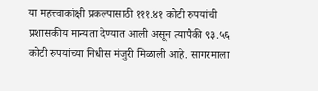या महत्त्वाकांक्षी प्रकल्पासाठी १११.४१ कोटी रुपयांची प्रशासकीय मान्यता देण्यात आली असून त्यापैकी ९३.५६ कोटी रुपयांच्या निधीस मंजुरी मिळाली आहे. सागरमाला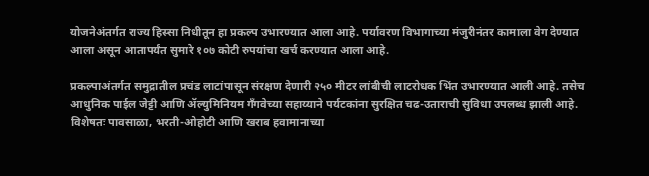योजनेअंतर्गत राज्य हिस्सा निधीतून हा प्रकल्प उभारण्यात आला आहे. पर्यावरण विभागाच्या मंजुरीनंतर कामाला वेग देण्यात आला असून आतापर्यंत सुमारे १०७ कोटी रुपयांचा खर्च करण्यात आला आहे.

प्रकल्पाअंतर्गत समुद्रातील प्रचंड लाटांपासून संरक्षण देणारी २५० मीटर लांबीची लाटरोधक भिंत उभारण्यात आली आहे. तसेच आधुनिक पाईल जेट्टी आणि ॲल्युमिनियम गँगवेच्या सहाय्याने पर्यटकांना सुरक्षित चढ-उताराची सुविधा उपलब्ध झाली आहे. विशेषतः पावसाळा, भरती-ओहोटी आणि खराब हवामानाच्या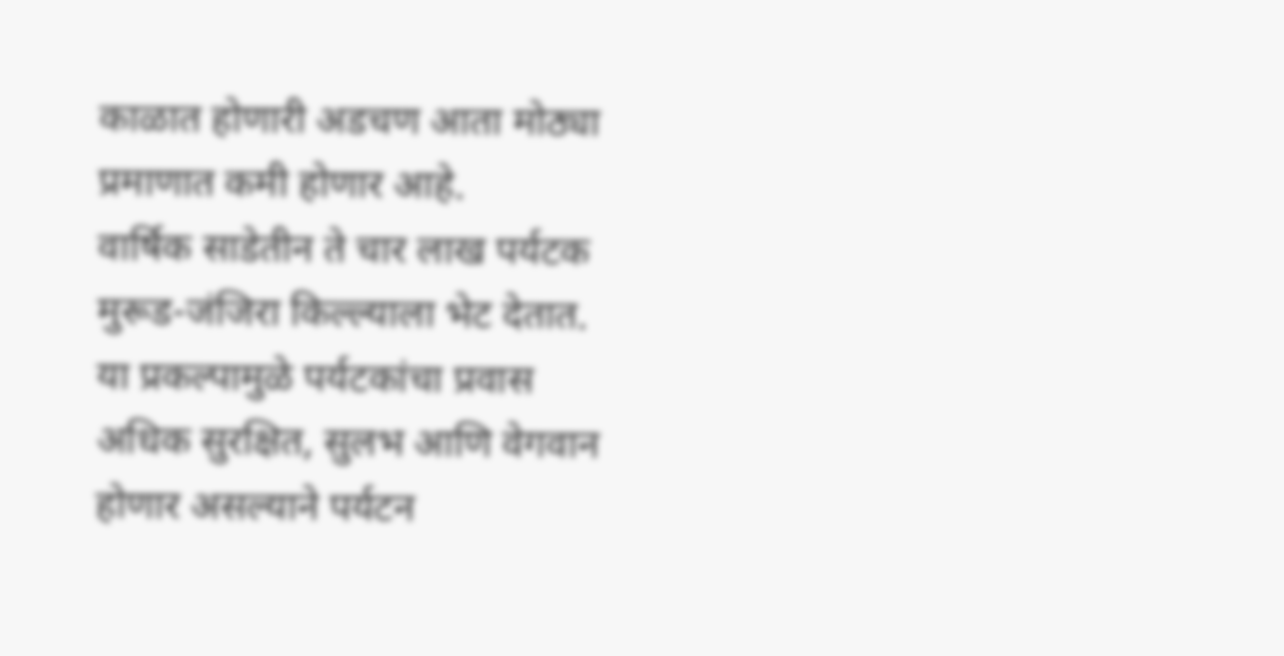काळात होणारी अडचण आता मोठ्या प्रमाणात कमी होणार आहे.
वार्षिक साडेतीन ते चार लाख पर्यटक मुरूड-जंजिरा किल्ल्याला भेट देतात. या प्रकल्पामुळे पर्यटकांचा प्रवास अधिक सुरक्षित, सुलभ आणि वेगवान होणार असल्याने पर्यटन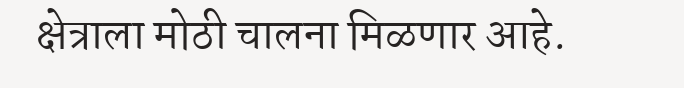क्षेत्राला मोठी चालना मिळणार आहे.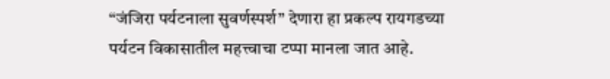“जंजिरा पर्यटनाला सुवर्णस्पर्श” देणारा हा प्रकल्प रायगडच्या पर्यटन विकासातील महत्त्वाचा टप्पा मानला जात आहे.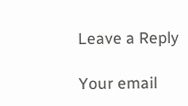Leave a Reply

Your email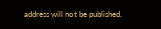address will not be published.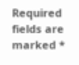Required fields are marked *